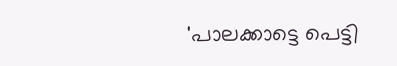'പാലക്കാട്ടെ പെട്ടി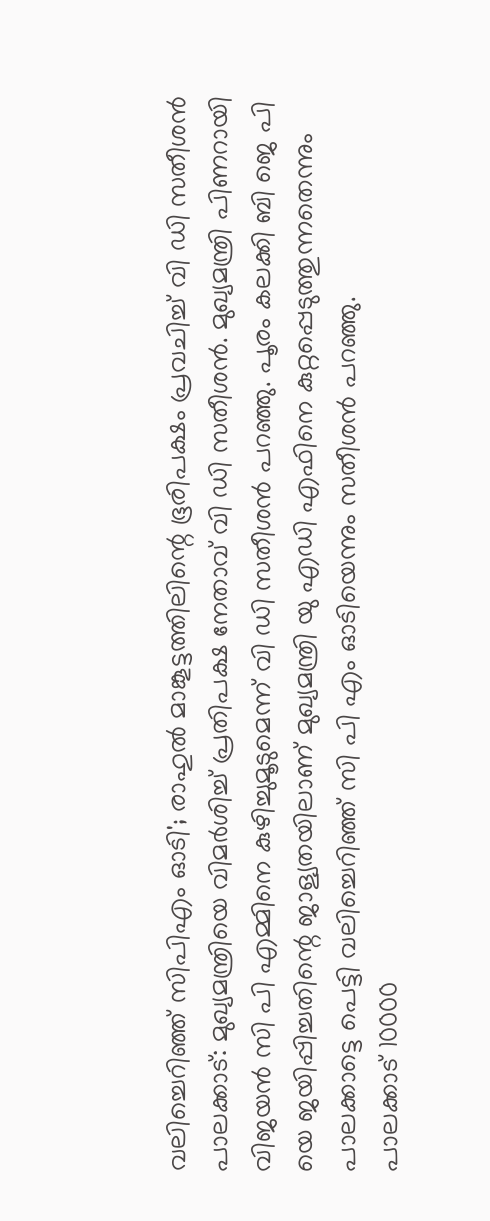വലിച്ചെറിഞ്ഞ് സിപിഎം ഓടി'; രാഹുൽ മാങ്കൂട്ടത്തിലിന്റെ ഭൂരിപക്ഷം പ്രവചിച്ച് വി ഡി സതീശൻ
പാലക്കാട്: മുഖ്യമന്ത്രിയെ വിമർശിച്ച് പ്രതിപക്ഷ നേതാവ് വി ഡി സതീശൻ. മുഖ്യമന്ത്രി പിണറായി വിജയൻ സി പി എമ്മിനെ കുഴിച്ചുമൂടുമെന്ന് വി ഡി സതീശൻ പറഞ്ഞു. പൂരം കലക്കി ബി ജെ പി യെ ജയിപ്പിച്ചതിന്റെ ജാള്യതയിലാണ് മുഖ്യമന്ത്രി യു എഡി എഫിനെ കുറ്റപ്പെടുത്തുന്നതെന്നും പാലക്കാട്ടെ പെട്ടി വലിച്ചെറിഞ്ഞ് സി പി എം ഓടിയെന്നും സതീശൻ പറഞ്ഞു.
പാലക്കാട് 10000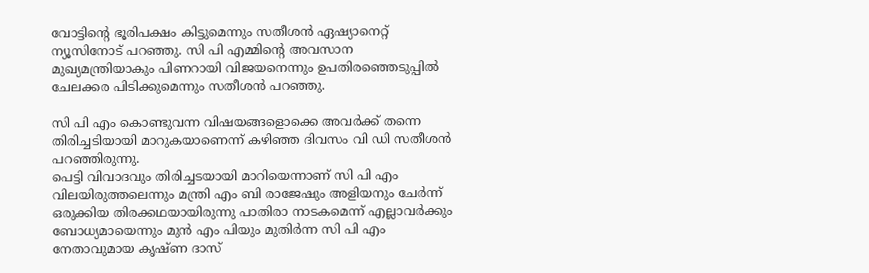വോട്ടിന്റെ ഭൂരിപക്ഷം കിട്ടുമെന്നും സതീശൻ ഏഷ്യാനെറ്റ് ന്യൂസിനോട് പറഞ്ഞു. സി പി എമ്മിന്റെ അവസാന മുഖ്യമന്ത്രിയാകും പിണറായി വിജയനെന്നും ഉപതിരഞ്ഞെടുപ്പിൽ ചേലക്കര പിടിക്കുമെന്നും സതീശൻ പറഞ്ഞു.

സി പി എം കൊണ്ടുവന്ന വിഷയങ്ങളൊക്കെ അവർക്ക് തന്നെ തിരിച്ചടിയായി മാറുകയാണെന്ന് കഴിഞ്ഞ ദിവസം വി ഡി സതീശൻ പറഞ്ഞിരുന്നു.
പെട്ടി വിവാദവും തിരിച്ചടയായി മാറിയെന്നാണ് സി പി എം വിലയിരുത്തലെന്നും മന്ത്രി എം ബി രാജേഷും അളിയനും ചേർന്ന് ഒരുക്കിയ തിരക്കഥയായിരുന്നു പാതിരാ നാടകമെന്ന് എല്ലാവർക്കും ബോധ്യമായെന്നും മുൻ എം പിയും മുതിർന്ന സി പി എം നേതാവുമായ കൃഷ്ണ ദാസ്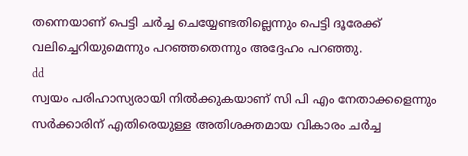തന്നെയാണ് പെട്ടി ചർച്ച ചെയ്യേണ്ടതില്ലെന്നും പെട്ടി ദൂരേക്ക് വലിച്ചെറിയുമെന്നും പറഞ്ഞതെന്നും അദ്ദേഹം പറഞ്ഞു.
dd
സ്വയം പരിഹാസ്യരായി നിൽക്കുകയാണ് സി പി എം നേതാക്കളെന്നും സർക്കാരിന് എതിരെയുള്ള അതിശക്തമായ വികാരം ചർച്ച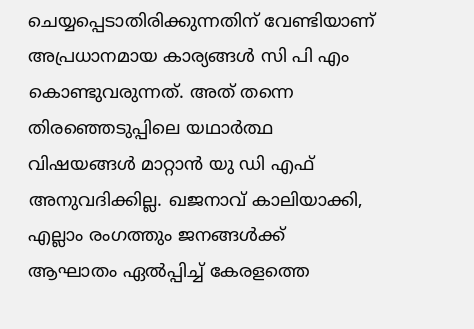ചെയ്യപ്പെടാതിരിക്കുന്നതിന് വേണ്ടിയാണ് അപ്രധാനമായ കാര്യങ്ങൾ സി പി എം കൊണ്ടുവരുന്നത്. അത് തന്നെ തിരഞ്ഞെടുപ്പിലെ യഥാർത്ഥ വിഷയങ്ങൾ മാറ്റാൻ യു ഡി എഫ് അനുവദിക്കില്ല. ഖജനാവ് കാലിയാക്കി, എല്ലാം രംഗത്തും ജനങ്ങൾക്ക് ആഘാതം ഏൽപ്പിച്ച് കേരളത്തെ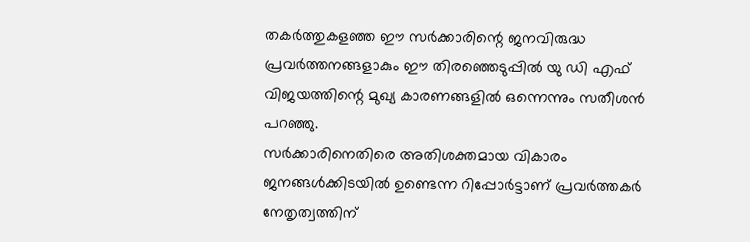തകർത്തുകളഞ്ഞ ഈ സർക്കാരിന്റെ ജനവിരുദ്ധ പ്രവർത്തനങ്ങളാകും ഈ തിരഞ്ഞെടുപ്പിൽ യു ഡി എഫ് വിജയത്തിന്റെ മുഖ്യ കാരണങ്ങളിൽ ഒന്നെന്നും സതീശൻ പറഞ്ഞു.
സർക്കാരിനെതിരെ അതിശക്തമായ വികാരം ജനങ്ങൾക്കിടയിൽ ഉണ്ടെന്ന റിപ്പോർട്ടാണ് പ്രവർത്തകർ നേതൃത്വത്തിന്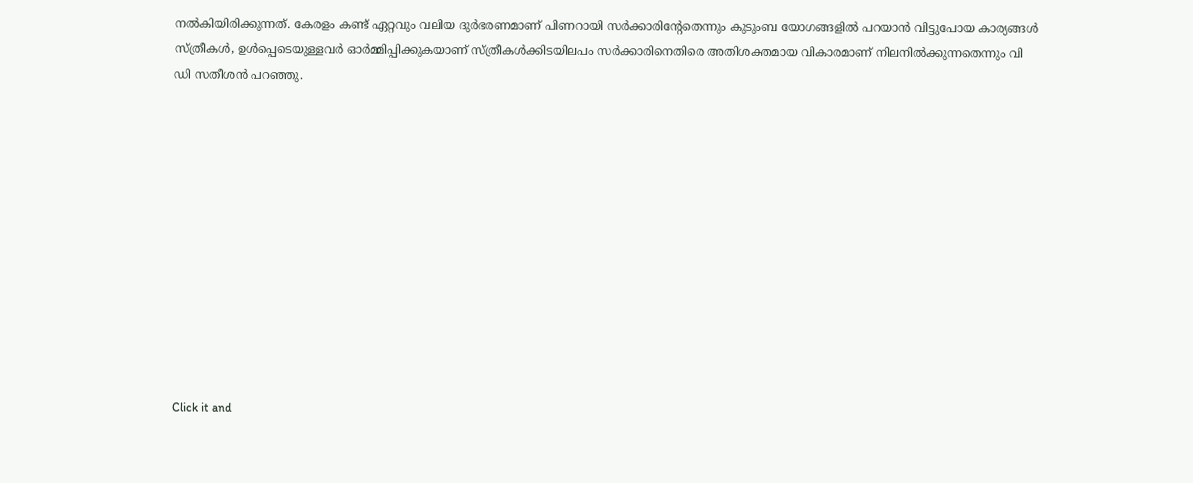നൽകിയിരിക്കുന്നത്. കേരളം കണ്ട് ഏറ്റവും വലിയ ദുർഭരണമാണ് പിണറായി സർക്കാരിന്റേതെന്നും കുടുംബ യോഗങ്ങളിൽ പറയാൻ വിട്ടുപോയ കാര്യങ്ങൾ സ്ത്രീകൾ, ഉൾപ്പെടെയുള്ളവർ ഓർമ്മിപ്പിക്കുകയാണ് സ്ത്രീകൾക്കിടയിലപം സർക്കാരിനെതിരെ അതിശക്തമായ വികാരമാണ് നിലനിൽക്കുന്നതെന്നും വി ഡി സതീശൻ പറഞ്ഞു.












Click it and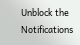Unblock the Notifications